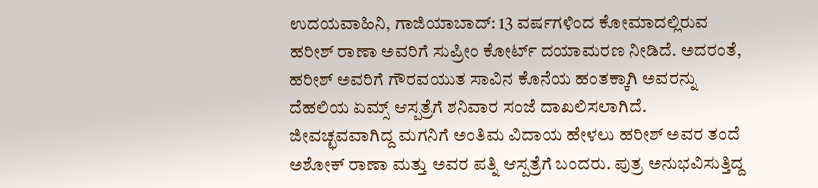ಉದಯವಾಹಿನಿ, ಗಾಜಿಯಾಬಾದ್: 13 ವರ್ಷಗಳಿಂದ ಕೋಮಾದಲ್ಲಿರುವ ಹರೀಶ್ ರಾಣಾ ಅವರಿಗೆ ಸುಪ್ರೀಂ ಕೋರ್ಟ್ ದಯಾಮರಣ ನೀಡಿದೆ. ಅದರಂತೆ, ಹರೀಶ್ ಅವರಿಗೆ ಗೌರವಯುತ ಸಾವಿನ ಕೊನೆಯ ಹಂತಕ್ಕಾಗಿ ಅವರನ್ನು ದೆಹಲಿಯ ಏಮ್ಸ್ ಆಸ್ಪತ್ರೆಗೆ ಶನಿವಾರ ಸಂಜೆ ದಾಖಲಿಸಲಾಗಿದೆ.
ಜೀವಚ್ಛವವಾಗಿದ್ದ ಮಗನಿಗೆ ಅಂತಿಮ ವಿದಾಯ ಹೇಳಲು ಹರೀಶ್ ಅವರ ತಂದೆ ಅಶೋಕ್ ರಾಣಾ ಮತ್ತು ಅವರ ಪತ್ನಿ ಆಸ್ಪತ್ರೆಗೆ ಬಂದರು. ಪುತ್ರ ಅನುಭವಿಸುತ್ತಿದ್ದ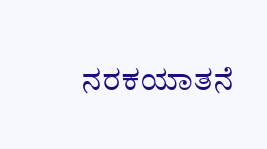ನರಕಯಾತನೆ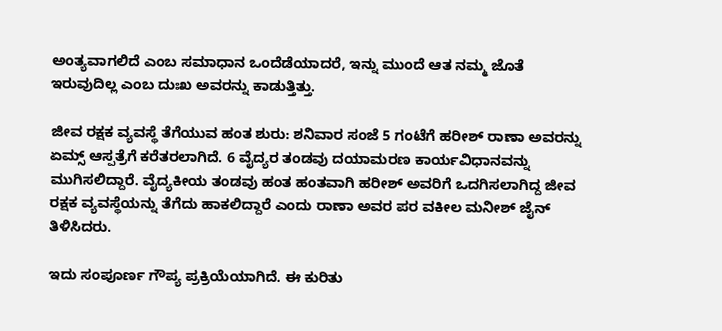ಅಂತ್ಯವಾಗಲಿದೆ ಎಂಬ ಸಮಾಧಾನ ಒಂದೆಡೆಯಾದರೆ, ಇನ್ನು ಮುಂದೆ ಆತ ನಮ್ಮ ಜೊತೆ ಇರುವುದಿಲ್ಲ ಎಂಬ ದುಃಖ ಅವರನ್ನು ಕಾಡುತ್ತಿತ್ತು.

ಜೀವ ರಕ್ಷಕ ವ್ಯವಸ್ಥೆ ತೆಗೆಯುವ ಹಂತ ಶುರು: ಶನಿವಾರ ಸಂಜೆ 5 ಗಂಟೆಗೆ ಹರೀಶ್ ರಾಣಾ ಅವರನ್ನು ಏಮ್ಸ್ ಆಸ್ಪತ್ರೆಗೆ ಕರೆತರಲಾಗಿದೆ. 6 ವೈದ್ಯರ ತಂಡವು ದಯಾಮರಣ ಕಾರ್ಯವಿಧಾನವನ್ನು ಮುಗಿಸಲಿದ್ದಾರೆ. ವೈದ್ಯಕೀಯ ತಂಡವು ಹಂತ ಹಂತವಾಗಿ ಹರೀಶ್ ಅವರಿಗೆ ಒದಗಿಸಲಾಗಿದ್ದ ಜೀವ ರಕ್ಷಕ ವ್ಯವಸ್ಥೆಯನ್ನು ತೆಗೆದು ಹಾಕಲಿದ್ದಾರೆ ಎಂದು ರಾಣಾ ಅವರ ಪರ ವಕೀಲ ಮನೀಶ್ ಜೈನ್ ತಿಳಿಸಿದರು.

ಇದು ಸಂಪೂರ್ಣ ಗೌಪ್ಯ ಪ್ರಕ್ರಿಯೆಯಾಗಿದೆ. ಈ ಕುರಿತು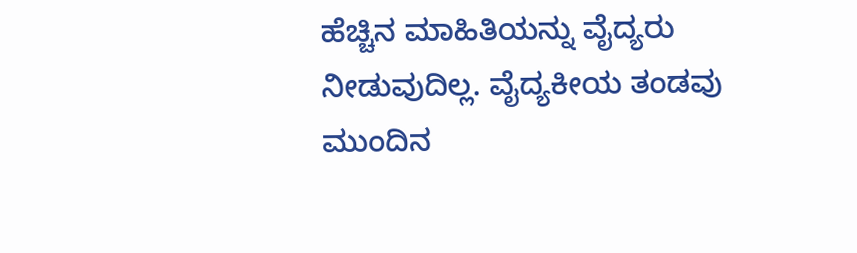ಹೆಚ್ಚಿನ ಮಾಹಿತಿಯನ್ನು ವೈದ್ಯರು ನೀಡುವುದಿಲ್ಲ. ವೈದ್ಯಕೀಯ ತಂಡವು ಮುಂದಿನ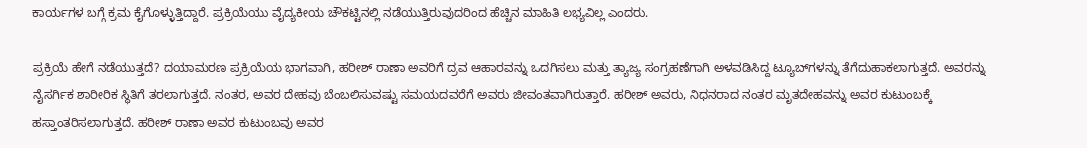ಕಾರ್ಯಗಳ ಬಗ್ಗೆ ಕ್ರಮ ಕೈಗೊಳ್ಳುತ್ತಿದ್ದಾರೆ. ಪ್ರಕ್ರಿಯೆಯು ವೈದ್ಯಕೀಯ ಚೌಕಟ್ಟಿನಲ್ಲಿ ನಡೆಯುತ್ತಿರುವುದರಿಂದ ಹೆಚ್ಚಿನ ಮಾಹಿತಿ ಲಭ್ಯವಿಲ್ಲ ಎಂದರು.

ಪ್ರಕ್ರಿಯೆ ಹೇಗೆ ನಡೆಯುತ್ತದೆ? ದಯಾಮರಣ ಪ್ರಕ್ರಿಯೆಯ ಭಾಗವಾಗಿ, ಹರೀಶ್ ರಾಣಾ ಅವರಿಗೆ ದ್ರವ ಆಹಾರವನ್ನು ಒದಗಿಸಲು ಮತ್ತು ತ್ಯಾಜ್ಯ ಸಂಗ್ರಹಣೆಗಾಗಿ ಅಳವಡಿಸಿದ್ದ ಟ್ಯೂಬ್‌ಗಳನ್ನು ತೆಗೆದುಹಾಕಲಾಗುತ್ತದೆ. ಅವರನ್ನು ನೈಸರ್ಗಿಕ ಶಾರೀರಿಕ ಸ್ಥಿತಿಗೆ ತರಲಾಗುತ್ತದೆ. ನಂತರ, ಅವರ ದೇಹವು ಬೆಂಬಲಿಸುವಷ್ಟು ಸಮಯದವರೆಗೆ ಅವರು ಜೀವಂತವಾಗಿರುತ್ತಾರೆ. ಹರೀಶ್ ಅವರು, ನಿಧನರಾದ ನಂತರ ಮೃತದೇಹವನ್ನು ಅವರ ಕುಟುಂಬಕ್ಕೆ ಹಸ್ತಾಂತರಿಸಲಾಗುತ್ತದೆ. ಹರೀಶ್ ರಾಣಾ ಅವರ ಕುಟುಂಬವು ಅವರ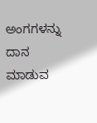ಅಂಗಗಳನ್ನು ದಾನ ಮಾಡುವ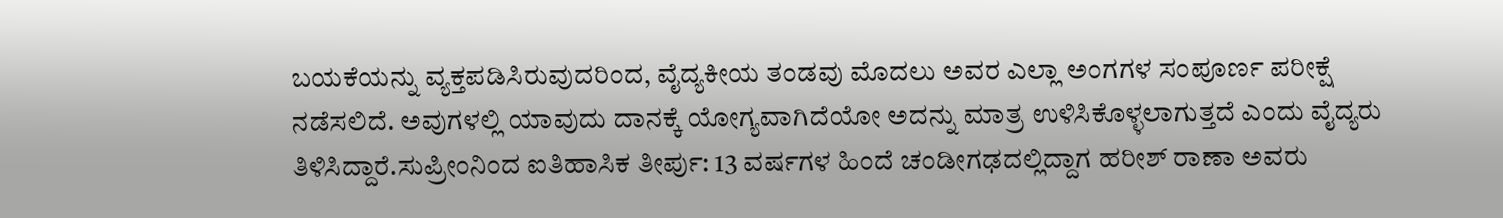ಬಯಕೆಯನ್ನು ವ್ಯಕ್ತಪಡಿಸಿರುವುದರಿಂದ, ವೈದ್ಯಕೀಯ ತಂಡವು ಮೊದಲು ಅವರ ಎಲ್ಲಾ ಅಂಗಗಳ ಸಂಪೂರ್ಣ ಪರೀಕ್ಷೆ ನಡೆಸಲಿದೆ. ಅವುಗಳಲ್ಲಿ ಯಾವುದು ದಾನಕ್ಕೆ ಯೋಗ್ಯವಾಗಿದೆಯೋ ಅದನ್ನು ಮಾತ್ರ ಉಳಿಸಿಕೊಳ್ಳಲಾಗುತ್ತದೆ ಎಂದು ವೈದ್ಯರು ತಿಳಿಸಿದ್ದಾರೆ.ಸುಪ್ರೀಂನಿಂದ ಐತಿಹಾಸಿಕ ತೀರ್ಪು: 13 ವರ್ಷಗಳ ಹಿಂದೆ ಚಂಡೀಗಢದಲ್ಲಿದ್ದಾಗ ಹರೀಶ್ ರಾಣಾ ಅವರು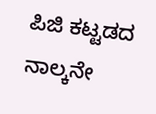ಪಿಜಿ ಕಟ್ಟಡದ ನಾಲ್ಕನೇ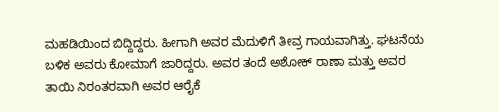ಮಹಡಿಯಿಂದ ಬಿದ್ದಿದ್ದರು. ಹೀಗಾಗಿ ಅವರ ಮೆದುಳಿಗೆ ತೀವ್ರ ಗಾಯವಾಗಿತ್ತು. ಘಟನೆಯ ಬಳಿಕ ಅವರು ಕೋಮಾಗೆ ಜಾರಿದ್ದರು. ಅವರ ತಂದೆ ಅಶೋಕ್ ರಾಣಾ ಮತ್ತು ಅವರ ತಾಯಿ ನಿರಂತರವಾಗಿ ಅವರ ಆರೈಕೆ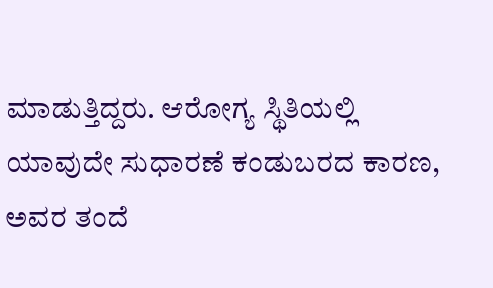ಮಾಡುತ್ತಿದ್ದರು. ಆರೋಗ್ಯ ಸ್ಥಿತಿಯಲ್ಲಿ ಯಾವುದೇ ಸುಧಾರಣೆ ಕಂಡುಬರದ ಕಾರಣ, ಅವರ ತಂದೆ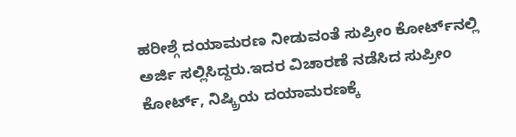ಹರೀಶ್ಗೆ ದಯಾಮರಣ ನೀಡುವಂತೆ ಸುಪ್ರೀಂ ಕೋರ್ಟ್‌ನಲ್ಲಿ ಅರ್ಜಿ ಸಲ್ಲಿಸಿದ್ದರು.ಇದರ ವಿಚಾರಣೆ ನಡೆಸಿದ ಸುಪ್ರೀಂ ಕೋರ್ಟ್, ನಿಷ್ಕ್ರಿಯ ದಯಾಮರಣಕ್ಕೆ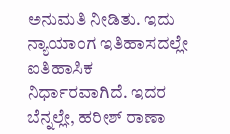ಅನುಮತಿ ನೀಡಿತು. ಇದು ನ್ಯಾಯಾಂಗ ಇತಿಹಾಸದಲ್ಲೇ ಐತಿಹಾಸಿಕ ನಿರ್ಧಾರವಾಗಿದೆ. ಇದರ ಬೆನ್ನಲ್ಲೇ, ಹರೀಶ್ ರಾಣಾ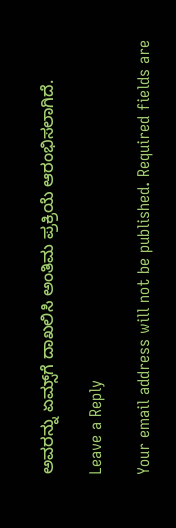ಅವರನ್ನು ಏಮ್ಸ್‌ಗೆ ದಾಖಲಿಸಿ ಅಂತಿಮ ಪ್ರಕ್ರಿಯೆ ಆರಂಭಿಸಲಾಗಿದೆ.

Leave a Reply

Your email address will not be published. Required fields are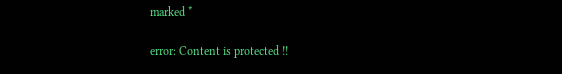marked *

error: Content is protected !!